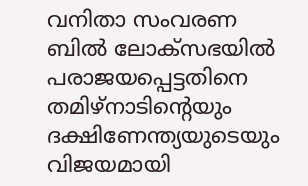വനിതാ സംവരണ ബിൽ ലോക്സഭയിൽ പരാജയപ്പെട്ടതിനെ തമിഴ്നാടിന്റെയും ദക്ഷിണേന്ത്യയുടെയും വിജയമായി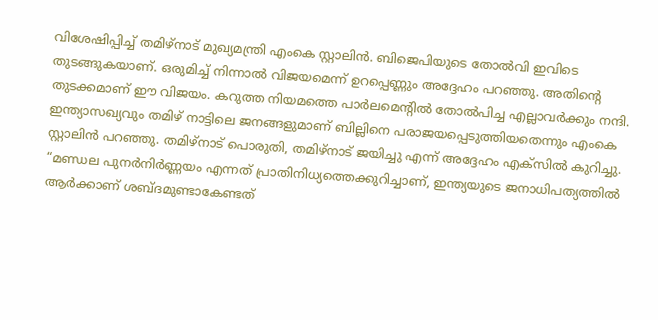വിശേഷിപ്പിച്ച് തമിഴ്നാട് മുഖ്യമന്ത്രി എംകെ സ്റ്റാലിൻ. ബിജെപിയുടെ തോൽവി ഇവിടെ തുടങ്ങുകയാണ്. ഒരുമിച്ച് നിന്നാൽ വിജയമെന്ന് ഉറപ്പെണ്ണും അദ്ദേഹം പറഞ്ഞു. അതിന്റെ തുടക്കമാണ് ഈ വിജയം. കറുത്ത നിയമത്തെ പാർലമെന്റിൽ തോൽപിച്ച എല്ലാവർക്കും നന്ദി. ഇന്ത്യാസഖ്യവും തമിഴ് നാട്ടിലെ ജനങ്ങളുമാണ് ബില്ലിനെ പരാജയപ്പെടുത്തിയതെന്നും എംകെ സ്റ്റാലിൻ പറഞ്ഞു. തമിഴ്നാട് പൊരുതി, തമിഴ്നാട് ജയിച്ചു എന്ന് അദ്ദേഹം എക്സിൽ കുറിച്ചു.
“മണ്ഡല പുനർനിർണ്ണയം എന്നത് പ്രാതിനിധ്യത്തെക്കുറിച്ചാണ്, ഇന്ത്യയുടെ ജനാധിപത്യത്തിൽ ആർക്കാണ് ശബ്ദമുണ്ടാകേണ്ടത്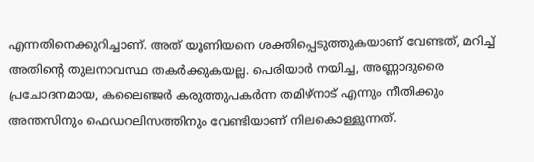എന്നതിനെക്കുറിച്ചാണ്. അത് യൂണിയനെ ശക്തിപ്പെടുത്തുകയാണ് വേണ്ടത്, മറിച്ച് അതിന്റെ തുലനാവസ്ഥ തകർക്കുകയല്ല. പെരിയാർ നയിച്ച, അണ്ണാദുരൈ പ്രചോദനമായ, കലൈഞ്ജർ കരുത്തുപകർന്ന തമിഴ്നാട് എന്നും നീതിക്കും അന്തസിനും ഫെഡറലിസത്തിനും വേണ്ടിയാണ് നിലകൊള്ളുന്നത്.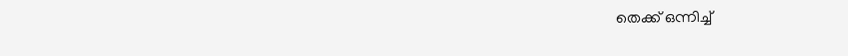തെക്ക് ഒന്നിച്ച്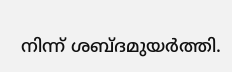നിന്ന് ശബ്ദമുയർത്തി.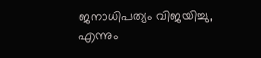ജനാധിപത്യം വിജയിച്ചു, എന്നും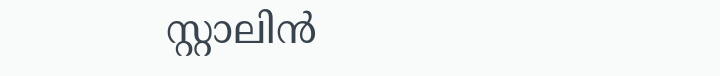സ്റ്റാലിൻ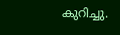കുറിച്ചു.